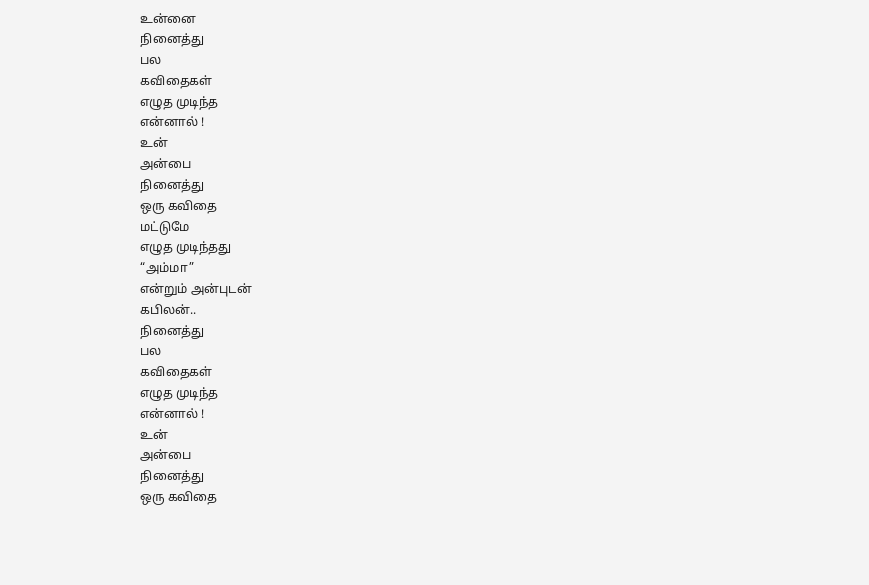உன்னை
நினைத்து
பல
கவிதைகள்
எழுத முடிந்த
என்னால் !
உன்
அன்பை
நினைத்து
ஒரு கவிதை
மட்டுமே
எழுத முடிந்தது
“அம்மா”
என்றும் அன்புடன்
கபிலன்..
நினைத்து
பல
கவிதைகள்
எழுத முடிந்த
என்னால் !
உன்
அன்பை
நினைத்து
ஒரு கவிதை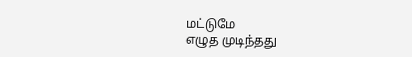மட்டுமே
எழுத முடிந்தது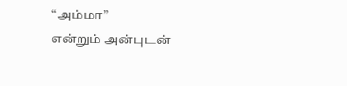“அம்மா”
என்றும் அன்புடன்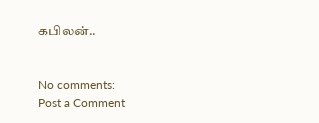கபிலன்..


No comments:
Post a Comment